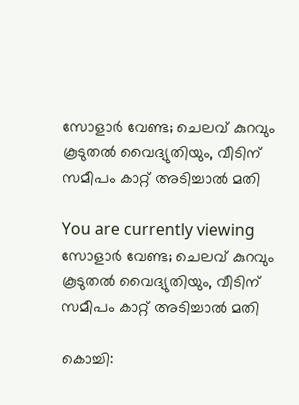സോളാര്‍ വേണ്ട; ചെലവ് കുറവും കൂടുതല്‍ വൈദ്യുതിയും, വീടിന് സമീപം കാറ്റ് അടിച്ചാൽ മതി

You are currently viewing സോളാര്‍ വേണ്ട; ചെലവ് കുറവും കൂടുതല്‍ വൈദ്യുതിയും, വീടിന് സമീപം കാറ്റ് അടിച്ചാൽ മതി

കൊച്ചി: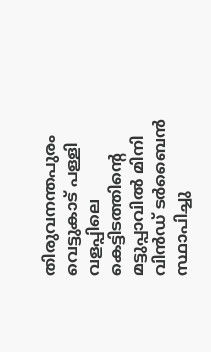തിരുവനന്തപുരം വെട്ടുകാട് പള്ളി വളപ്പിലെ കെട്ടിടത്തിൻ്റെ മട്ടുപ്പാവില്‍ മിനി വിന്‍ഡ് ടര്‍ബൈന്‍ സ്ഥാപിച്ചു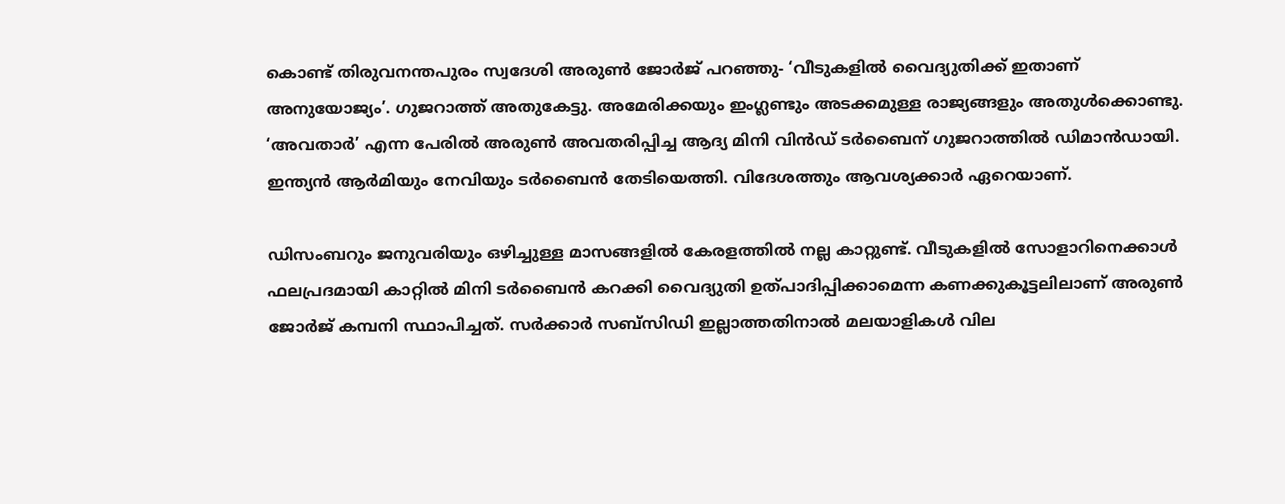കൊണ്ട് തിരുവനന്തപുരം സ്വദേശി അരുണ്‍ ജോര്‍ജ് പറഞ്ഞു- ‘വീടുകളില്‍ വൈദ്യുതിക്ക് ഇതാണ് അനുയോജ്യം’. ഗുജറാത്ത് അതുകേട്ടു. അമേരിക്കയും ഇംഗ്ലണ്ടും അടക്കമുള്ള രാജ്യങ്ങളും അതുള്‍ക്കൊണ്ടു. ‘അവതാര്‍’ എന്ന പേരില്‍ അരുണ്‍ അവതരിപ്പിച്ച ആദ്യ മിനി വിന്‍ഡ് ടര്‍ബൈന് ഗുജറാത്തില്‍ ഡിമാന്‍ഡായി. ഇന്ത്യന്‍ ആര്‍മിയും നേവിയും ടര്‍ബൈന്‍ തേടിയെത്തി. വിദേശത്തും ആവശ്യക്കാര്‍ ഏറെയാണ്.

ഡിസംബറും ജനുവരിയും ഒഴിച്ചുള്ള മാസങ്ങളില്‍ കേരളത്തില്‍ നല്ല കാറ്റുണ്ട്. വീടുകളില്‍ സോളാറിനെക്കാള്‍ ഫലപ്രദമായി കാറ്റില്‍ മിനി ടര്‍ബൈന്‍ കറക്കി വൈദ്യുതി ഉത്പാദിപ്പിക്കാമെന്ന കണക്കുകൂട്ടലിലാണ് അരുണ്‍ ജോര്‍ജ് കമ്പനി സ്ഥാപിച്ചത്. സര്‍ക്കാര്‍ സബ്സിഡി ഇല്ലാത്തതിനാല്‍ മലയാളികള്‍ വില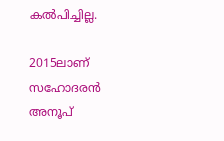കൽപിച്ചില്ല.

2015ലാണ് സഹോദരന്‍ അനൂപ്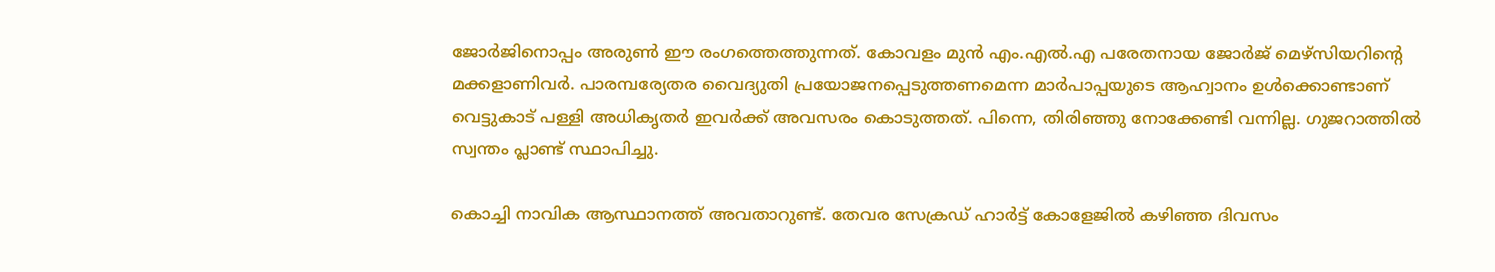ജോര്‍ജിനൊപ്പം അരുണ്‍ ഈ രംഗത്തെത്തുന്നത്. കോവളം മുന്‍ എം.എല്‍.എ പരേതനായ ജോര്‍ജ് മെഴ്‌സിയറിൻ്റെ മക്കളാണിവര്‍. പാരമ്പര്യേതര വൈദ്യുതി പ്രയോജനപ്പെടുത്തണമെന്ന മാര്‍പാപ്പയുടെ ആഹ്വാനം ഉള്‍ക്കൊണ്ടാണ് വെട്ടുകാട് പള്ളി അധികൃതര്‍ ഇവര്‍ക്ക് അവസരം കൊടുത്തത്. പിന്നെ, തിരിഞ്ഞു നോക്കേണ്ടി വന്നില്ല. ഗുജറാത്തില്‍ സ്വന്തം പ്ലാണ്ട് സ്ഥാപിച്ചു.

കൊച്ചി നാവിക ആസ്ഥാനത്ത് അവതാറുണ്ട്. തേവര സേക്രഡ് ഹാര്‍ട്ട് കോളേജില്‍ കഴിഞ്ഞ ദിവസം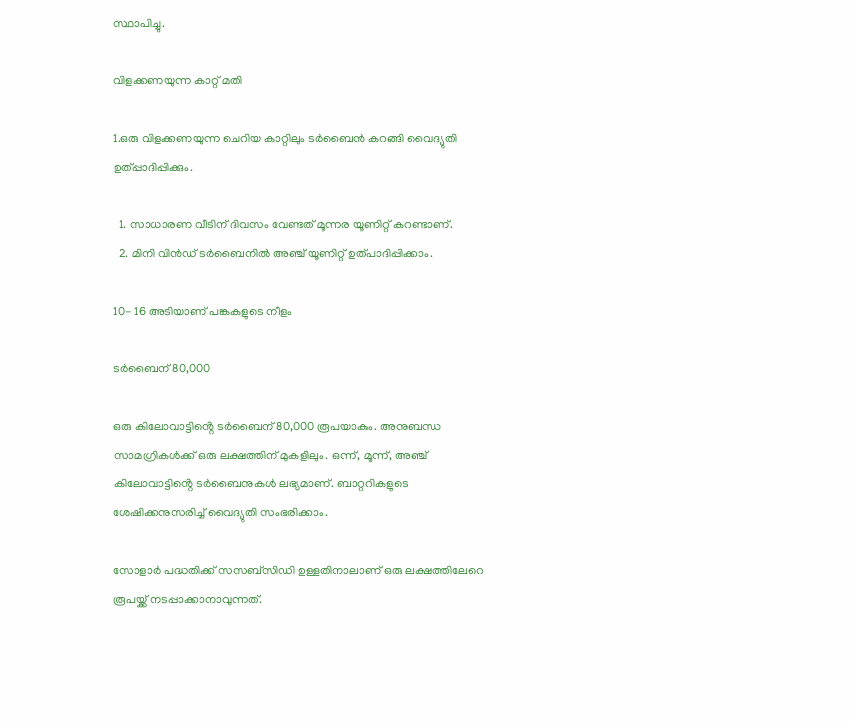സ്ഥാപിച്ചു.

വിളക്കണയുന്ന കാറ്റ് മതി

1.ഒരു വിളക്കണയുന്ന ചെറിയ കാറ്റിലും ടര്‍ബൈന്‍ കറങ്ങി വൈദ്യുതി ഉത്പ്പാദിപ്പിക്കും.

  1. സാധാരണ വീടിന് ദിവസം വേണ്ടത് മൂന്നര യൂണിറ്റ് കറണ്ടാണ്.
  2. മിനി വിന്‍ഡ് ടര്‍ബൈനില്‍ അഞ്ച് യൂണിറ്റ് ഉത്പാദിപ്പിക്കാം.

10- 16 അടിയാണ് പങ്കകളുടെ നീളം

ടര്‍ബൈന് 80,000

ഒരു കിലോവാട്ടിൻ്റെ ടര്‍ബൈന് 80,000 രൂപയാകും. അനുബന്ധ സാമഗ്രികള്‍ക്ക് ഒരു ലക്ഷത്തിന് മുകളിലും. ഒന്ന്, മൂന്ന്, അഞ്ച് കിലോവാട്ടിൻ്റെ ടര്‍ബൈനുകള്‍ ലഭ്യമാണ്. ബാറ്ററികളുടെ ശേഷിക്കനുസരിച്ച്‌ വൈദ്യുതി സംഭരിക്കാം.

സോളാര്‍ പദ്ധതിക്ക് സസബ്‌സിഡി ഉള്ളതിനാലാണ് ഒരു ലക്ഷത്തിലേറെ രൂപയ്ക്ക് നടപ്പാക്കാനാവുന്നത്.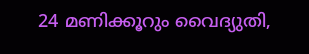24 മണിക്കൂറും വൈദ്യുതി,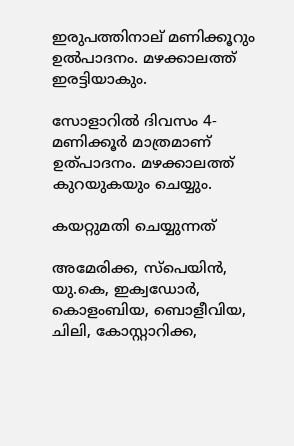ഇരുപത്തിനാല് മണിക്കൂറും ഉൽപാദനം. മഴക്കാലത്ത് ഇരട്ടിയാകും.

സോളാറില്‍ ദിവസം 4- മണിക്കൂര്‍ മാത്രമാണ് ഉത്പാദനം. മഴക്കാലത്ത് കുറയുകയും ചെയ്യും.

കയറ്റുമതി ചെയ്യുന്നത്

അമേരിക്ക, സ്‌പെയിന്‍, യു.കെ, ഇക്വഡോര്‍, കൊളംബിയ, ബൊളീവിയ, ചിലി, കോസ്റ്റാറിക്ക,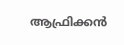ആഫ്രിക്കന്‍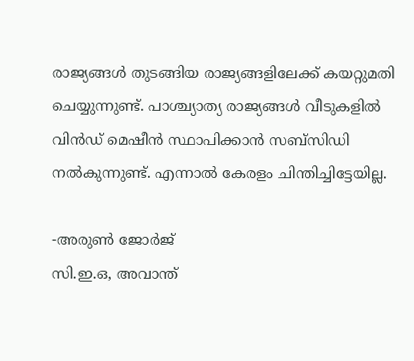രാജ്യങ്ങള്‍ തുടങ്ങിയ രാജ്യങ്ങളിലേക്ക് കയറ്റുമതി ചെയ്യുന്നുണ്ട്. പാശ്ച്യാത്യ രാജ്യങ്ങള്‍ വീടുകളില്‍ വിന്‍ഡ് മെഷീന്‍ സ്ഥാപിക്കാന്‍ സബ്‌സിഡി നല്‍കുന്നുണ്ട്. എന്നാൽ കേരളം ചിന്തിച്ചിട്ടേയില്ല.

-അരുണ്‍ ജോര്‍ജ്
സി.ഇ.ഒ, അവാന്ത്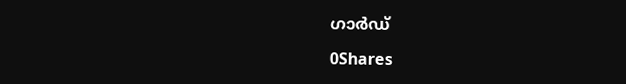ഗാര്‍ഡ്

0Shares